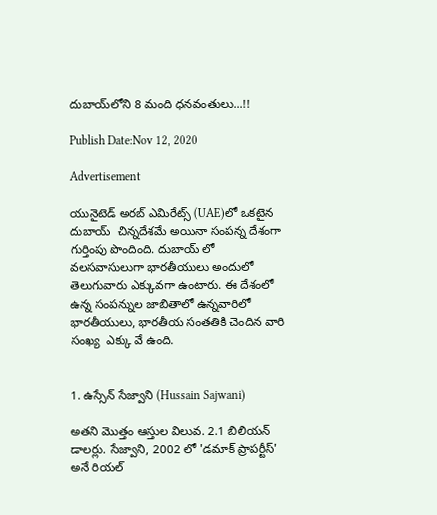దుబాయ్‌లోని 8 మంది ధనవంతులు...!!

Publish Date:Nov 12, 2020

Advertisement

యునైటెడ్ అరబ్ ఎమిరేట్స్ (UAE)లో ఒకటైన దుబాయ్  చిన్నదేశమే అయినా సంపన్న దేశంగా గుర్తింపు పొందింది. దుబాయ్ లో వలసవాసులుగా భారతీయులు అందులో తెలుగువారు ఎక్కువగా ఉంటారు. ఈ దేశంలో ఉన్న సంపన్నుల జాబితాలో ఉన్నవారిలో భారతీయులు, భారతీయ సంతతికి చెందిన వారి సంఖ్య  ఎక్కు వే ఉంది.


1. ఉస్సేన్ సేజ్వాని (Hussain Sajwani)

అతని మొత్తం ఆస్తుల విలువ. 2.1 బిలియన్ డాలర్లు. సేజ్వాని, 2002 లో 'డమాక్ ప్రాపర్టీస్' అనే రియల్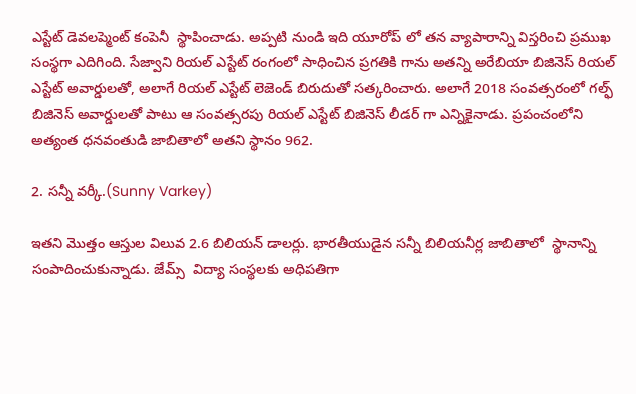ఎస్టేట్ డెవలప్మెంట్ కంపెనీ  స్థాపించాడు. అప్పటి నుండి ఇది యూరోప్ లో తన వ్యాపారాన్ని విస్తరించి ప్రముఖ సంస్థగా ఎదిగింది. సేజ్వాని రియల్ ఎస్టేట్ రంగంలో సాధించిన ప్రగతికి గాను అతన్ని అరేబియా బిజినెస్ రియల్ ఎస్టేట్ అవార్డులతో, అలాగే రియల్ ఎస్టేట్ లెజెండ్ బిరుదుతో సత్కరించారు. అలాగే 2018 సంవత్సరంలో గల్ఫ్  బిజినెస్ అవార్డులతో పాటు ఆ సంవత్సరపు రియల్ ఎస్టేట్ బిజినెస్ లీడర్ గా ఎన్నికైనాడు. ప్రపంచంలోని అత్యంత ధనవంతుడి జాబితాలో అతని స్థానం 962.

2. సన్నీ వర్కీ.(Sunny Varkey)

ఇతని మొత్తం ఆస్తుల విలువ 2.6 బిలియన్ డాలర్లు. భారతీయుడైన సన్నీ బిలియనీర్ల జాబితాలో  స్థానాన్ని సంపాదించుకున్నాడు. జేమ్స్  విద్యా సంస్థలకు అధిపతిగా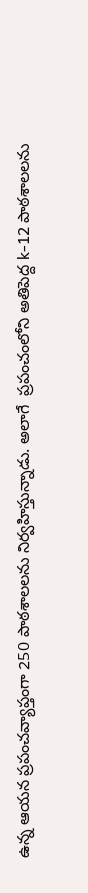ఉన్న ఆయన ప్రపంచవ్యాప్తంగా 250 పాఠశాలలను నిర్వహిస్తున్నాడు. అలాగే  ప్రపంచంలోని అతిపెద్ద k-12 పాఠశాలలను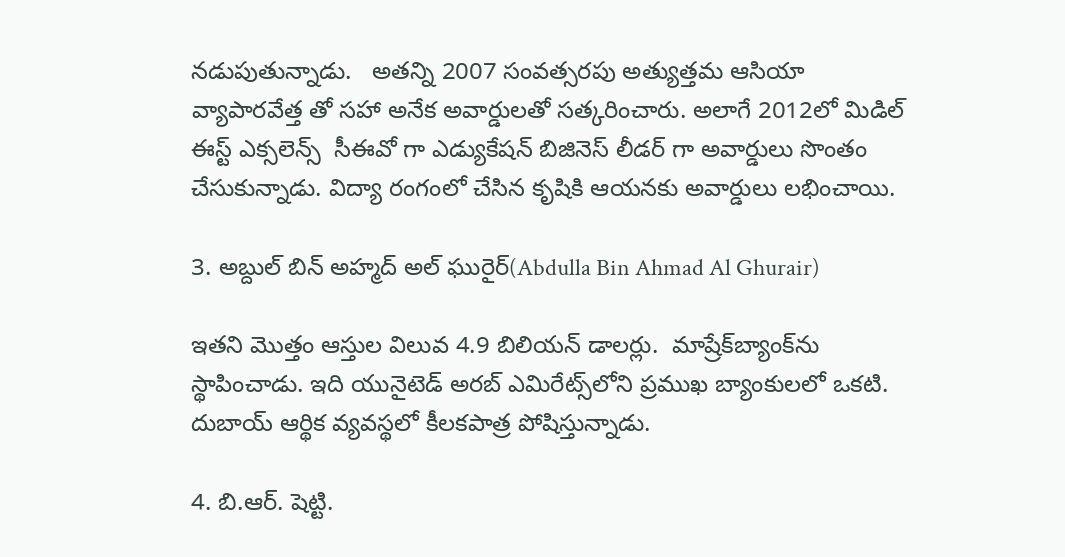నడుపుతున్నాడు.   అతన్ని 2007 సంవత్సరపు అత్యుత్తమ ఆసియా వ్యాపారవేత్త తో సహా అనేక అవార్డులతో సత్కరించారు. అలాగే 2012లో మిడిల్ ఈస్ట్ ఎక్సలెన్స్  సీఈవో గా ఎడ్యుకేషన్ బిజినెస్ లీడర్ గా అవార్డులు సొంతం చేసుకున్నాడు. విద్యా రంగంలో చేసిన కృషికి ఆయనకు అవార్డులు లభించాయి.

3. అబ్దుల్ బిన్ అహ్మద్ అల్ ఘురైర్(Abdulla Bin Ahmad Al Ghurair)

ఇతని మొత్తం ఆస్తుల విలువ 4.9 బిలియన్ డాలర్లు.  మాష్రేక్‌బ్యాంక్‌ను స్థాపించాడు. ఇది యునైటెడ్ అరబ్ ఎమిరేట్స్‌లోని ప్రముఖ బ్యాంకులలో ఒకటి.  దుబాయ్ ఆర్థిక వ్యవస్థలో కీలకపాత్ర పోషిస్తున్నాడు.

4. బి.ఆర్. షెట్టి.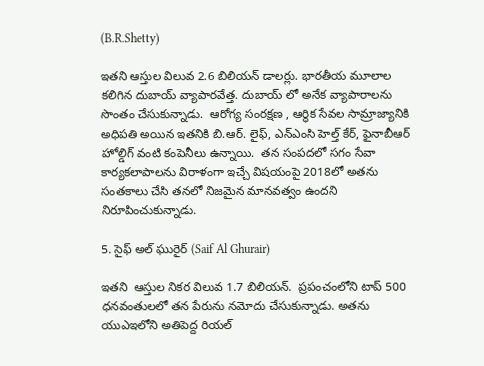(B.R.Shetty)

ఇతని ఆస్తుల విలువ 2.6 బిలియన్ డాలర్లు. భారతీయ మూలాల కలిగిన దుబాయ్ వ్యాపారవేత్త. దుబాయ్ లో అనేక వ్యాపారాలను సొంతం చేసుకున్నాడు.  ఆరోగ్య సంరక్షణ , ఆర్థిక సేవల సామ్రాజ్యానికి అధిపతి అయిన ఇతనికి బి.ఆర్. లైఫ్, ఎన్ఎంసి హెల్త్ కేర్, ఫైనాబీఆర్ హోల్డిగ్ వంటి కంపెనీలు ఉన్నాయి.  తన సంపదలో సగం సేవా కార్యకలాపాలను విరాళంగా ఇచ్చే విషయంపై 2018లో అతను సంతకాలు చేసి తనలో నిజమైన మానవత్వం ఉందని నిరూపించుకున్నాడు.

5. సైఫ్ అల్ ఘురైర్ (Saif Al Ghurair)

ఇతని  ఆస్తుల నికర విలువ 1.7 బిలియన్.  ప్రపంచంలోని టాప్ 500 ధనవంతులలో తన పేరును నమోదు చేసుకున్నాడు. అతను యుఎఇలోని అతిపెద్ద రియల్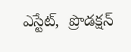ఎస్టేట్,  ప్రొడక్షన్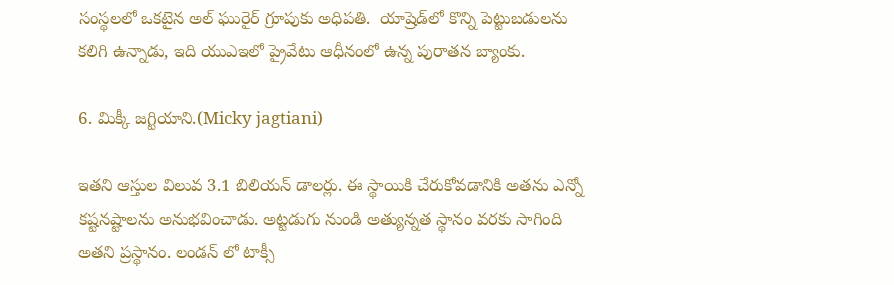సంస్థలలో ఒకటైన అల్ ఘురైర్ గ్రూపుకు అధిపతి.  యాష్రెడ్‌లో కొన్ని పెట్టుబడులను కలిగి ఉన్నాడు, ఇది యుఎఇలో ప్రైవేటు ఆధీనంలో ఉన్న పురాతన బ్యాంకు.

6. మిక్కీ జగ్టియాని.(Micky jagtiani)

ఇతని ఆస్తుల విలువ 3.1 బిలియన్ డాలర్లు. ఈ స్థాయికి చేరుకోవడానికి అతను ఎన్నో కష్టనష్టాలను అనుభవించాడు. అట్టడుగు నుండి అత్యున్నత స్థానం వరకు సాగింది అతని ప్రస్థానం. లండన్ లో టాక్సీ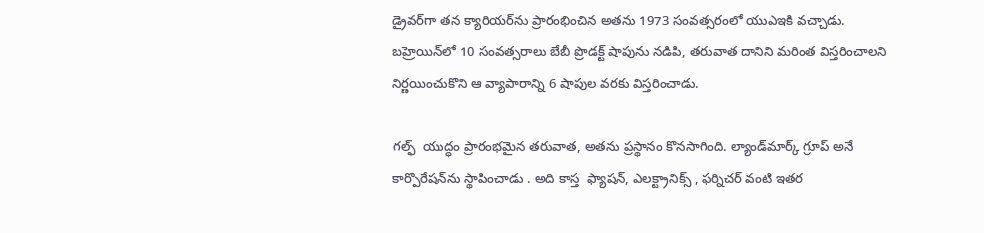డ్రైవర్‌గా తన క్యారియర్‌ను ప్రారంభించిన అతను 1973 సంవత్సరంలో యుఎఇకి వచ్చాడు. బహ్రెయిన్‌లో 10 సంవత్సరాలు బేబీ ప్రొడక్ట్ షాపును నడిపి, తరువాత దానిని మరింత విస్తరించాలని నిర్ణయించుకొని ఆ వ్యాపారాన్ని 6 షాపుల వరకు విస్తరించాడు.

గల్ఫ్  యుద్ధం ప్రారంభమైన తరువాత, అతను ప్రస్థానం కొనసాగింది. ల్యాండ్‌మార్క్ గ్రూప్ అనే కార్పొరేషన్‌ను స్థాపించాడు . అది కాస్త  ఫ్యాషన్, ఎలక్ట్రానిక్స్ , ఫర్నిచర్ వంటి ఇతర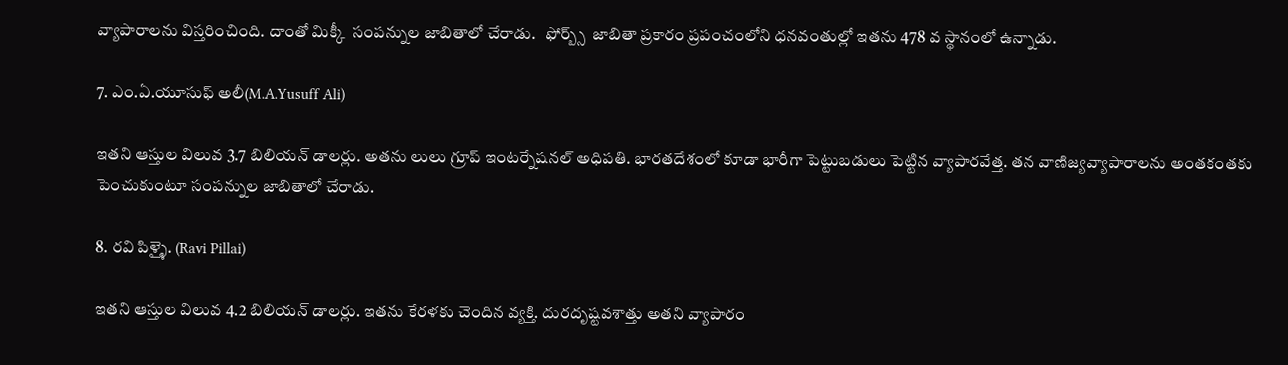వ్యాపారాలను విస్తరించింది. దాంతో మిక్కీ  సంపన్నుల జాబితాలో చేరాడు.   ఫోర్బ్స్  జాబితా ప్రకారం ప్రపంచంలోని ధనవంతుల్లో ఇతను 478 వ స్థానంలో ఉన్నాడు.

7. ఎం.ఏ.యూసుఫ్ అలీ(M.A.Yusuff Ali)

ఇతని ఆస్తుల విలువ 3.7 బిలియన్ డాలర్లు. అతను లులు గ్రూప్ ఇంటర్నేషనల్ అధిపతి. భారతదేశంలో కూడా భారీగా పెట్టుబడులు పెట్టిన వ్యాపారవేత్త. తన వాణిజ్యవ్యాపారాలను అంతకంతకు పెంచుకుంటూ సంపన్నుల జాబితాలో చేరాడు.

8. రవి పిళ్ళై. (Ravi Pillai)

ఇతని ఆస్తుల విలువ 4.2 బిలియన్ డాలర్లు. ఇతను కేరళకు చెందిన వ్యక్తి. దురదృష్టవశాత్తు అతని వ్యాపారం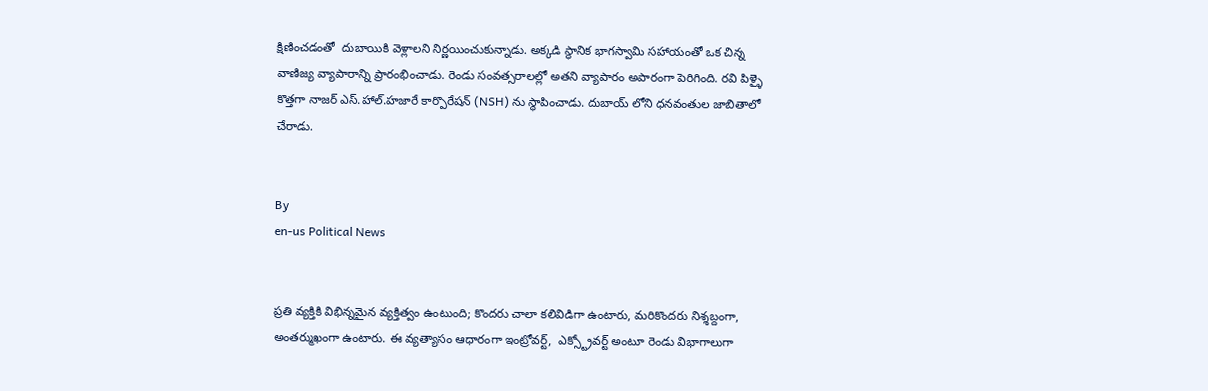క్షిణించడంతో  దుబాయికి వెళ్లాలని నిర్ణయించుకున్నాడు. అక్కడి స్థానిక భాగస్వామి సహాయంతో ఒక చిన్న వాణిజ్య వ్యాపారాన్ని ప్రారంభించాడు. రెండు సంవత్సరాలల్లో అతని వ్యాపారం అపారంగా పెరిగింది. రవి పిళ్ళై  కొత్తగా నాజర్ ఎస్.హాల్.హజారే కార్పొరేషన్ (NSH) ను స్థాపించాడు. దుబాయ్ లోని ధనవంతుల జాబితాలో చేరాడు.


By
en-us Political News


ప్రతి వ్యక్తికి విభిన్నమైన వ్యక్తిత్వం ఉంటుంది; కొందరు చాలా కలివిడిగా ఉంటారు, మరికొందరు నిశ్శబ్దంగా, అంతర్ముఖంగా ఉంటారు. ఈ వ్యత్యాసం ఆధారంగా ఇంట్రోవర్ట్,  ఎక్స్ట్రోవర్ట్ అంటూ రెండు విభాగాలుగా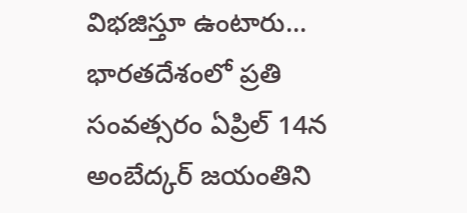విభజిస్తూ ఉంటారు...
భారతదేశంలో ప్రతి సంవత్సరం ఏప్రిల్ 14న అంబేద్కర్ జయంతిని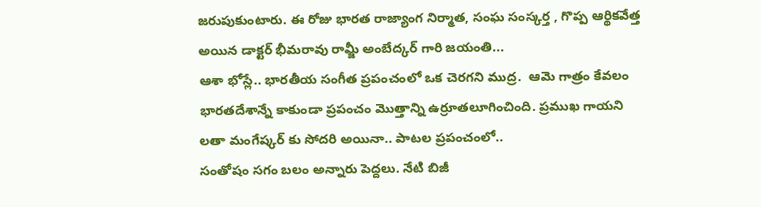జరుపుకుంటారు. ఈ రోజు భారత రాజ్యాంగ నిర్మాత, సంఘ సంస్కర్త , గొప్ప ఆర్థికవేత్త అయిన డాక్టర్ భీమరావు రామ్జీ అంబేద్కర్ గారి జయంతి...
ఆశా భోస్లే.. భారతీయ సంగీత ప్రపంచంలో ఒక చెరగని ముద్ర.  ఆమె గాత్రం కేవలం భారతదేశాన్నే కాకుండా ప్రపంచం మొత్తాన్ని ఉర్రూతలూగించింది. ప్రముఖ గాయని లతా మంగేష్కర్ కు సోదరి అయినా.. పాటల ప్రపంచంలో..
సంతోషం సగం బలం అన్నారు పెద్దలు. నేటి బిజీ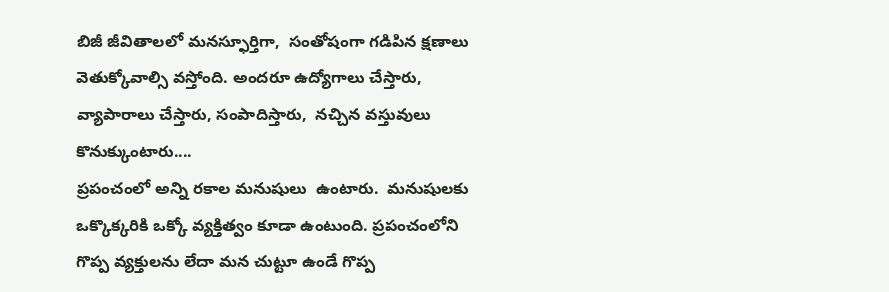బిజీ జీవితాలలో మనస్ఫూర్తిగా,  సంతోషంగా గడిపిన క్షణాలు వెతుక్కోవాల్సి వస్తోంది. అందరూ ఉద్యోగాలు చేస్తారు,  వ్యాపారాలు చేస్తారు, సంపాదిస్తారు,  నచ్చిన వస్తువులు కొనుక్కుంటారు....
ప్రపంచంలో అన్ని రకాల మనుషులు  ఉంటారు.  మనుషులకు ఒక్కొక్కరికి ఒక్కో వ్యక్తిత్వం కూడా ఉంటుంది. ప్రపంచంలోని గొప్ప వ్యక్తులను లేదా మన చుట్టూ ఉండే గొప్ప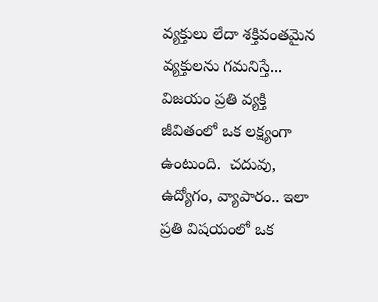వ్యక్తులు లేదా శక్తివంతమైన వ్యక్తులను గమనిస్తే...
విజయం ప్రతి వ్యక్తి జీవితంలో ఒక లక్ష్యంగా ఉంటుంది.  చదువు, ఉద్యోగం, వ్యాపారం.. ఇలా ప్రతి విషయంలో ఒక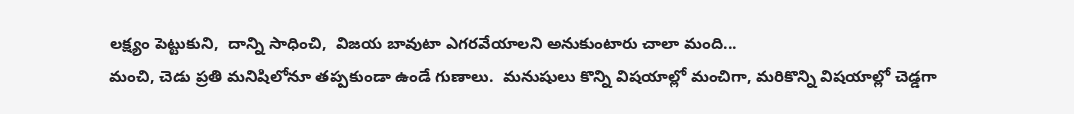లక్ష్యం పెట్టుకుని,  దాన్ని సాధించి,  విజయ బావుటా ఎగరవేయాలని అనుకుంటారు చాలా మంది...
మంచి, చెడు ప్రతి మనిషిలోనూ తప్పకుండా ఉండే గుణాలు.  మనుషులు కొన్ని విషయాల్లో మంచిగా, మరికొన్ని విషయాల్లో చెడ్డగా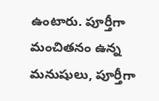ఉంటారు. పూర్తీగా మంచితనం ఉన్న మనుషులు, పూర్తీగా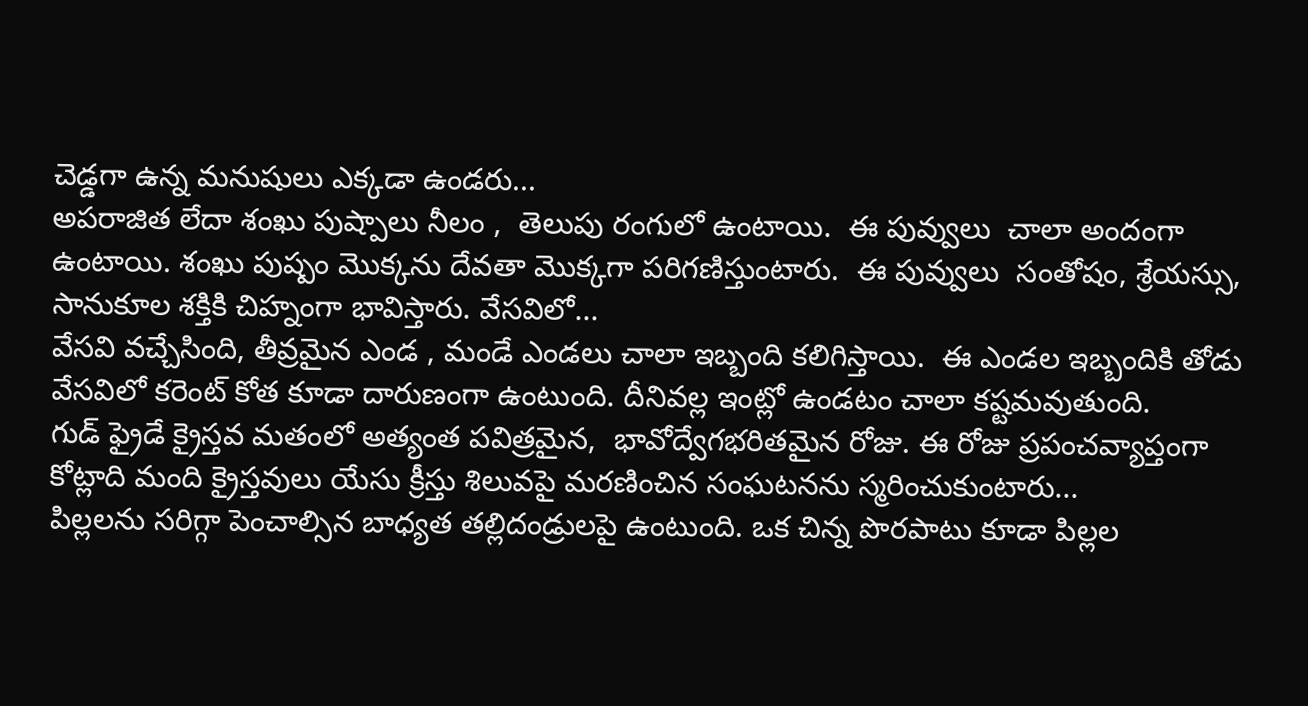చెడ్డగా ఉన్న మనుషులు ఎక్కడా ఉండరు...
అపరాజిత లేదా శంఖు పుష్పాలు నీలం ,  తెలుపు రంగులో ఉంటాయి.  ఈ పువ్వులు  చాలా అందంగా ఉంటాయి. శంఖు పుష్పం మొక్కను దేవతా మొక్కగా పరిగణిస్తుంటారు.  ఈ పువ్వులు  సంతోషం, శ్రేయస్సు,  సానుకూల శక్తికి చిహ్నంగా భావిస్తారు. వేసవిలో...
వేసవి వచ్చేసింది, తీవ్రమైన ఎండ , మండే ఎండలు చాలా ఇబ్బంది కలిగిస్తాయి.  ఈ ఎండల ఇబ్బందికి తోడు వేసవిలో కరెంట్ కోత కూడా దారుణంగా ఉంటుంది. దీనివల్ల ఇంట్లో ఉండటం చాలా కష్టమవుతుంది.
గుడ్ ఫ్రైడే క్రైస్తవ మతంలో అత్యంత పవిత్రమైన,  భావోద్వేగభరితమైన రోజు. ఈ రోజు ప్రపంచవ్యాప్తంగా కోట్లాది మంది క్రైస్తవులు యేసు క్రీస్తు శిలువపై మరణించిన సంఘటనను స్మరించుకుంటారు...
పిల్లలను సరిగ్గా పెంచాల్సిన బాధ్యత తల్లిదండ్రులపై ఉంటుంది. ఒక చిన్న పొరపాటు కూడా పిల్లల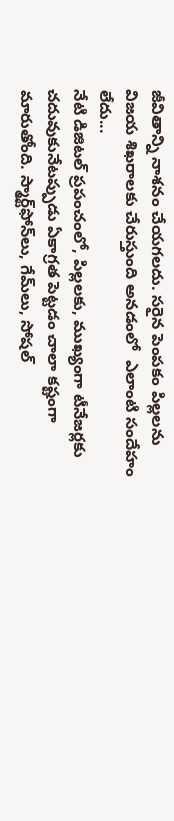జీవితాన్ని నాశనం చేయగలదు. సరైన పెంపకం పిల్లలను విజయ శిఖరాలకు చేరుస్తుంది అనడంలో  ఎలాంటి సందేహం లేదు...
నేటి డిజిటల్ ప్రపంచంలో, పిల్లలకు, ముఖ్యంగా టీనేజర్లకు చదువుకునేటప్పుడు ఏకాగ్రత పెట్టడం చాలా కష్టంగా మారుతోంది. స్మార్ట్‌ఫోన్‌లు, గేమ్‌లు, సోషల్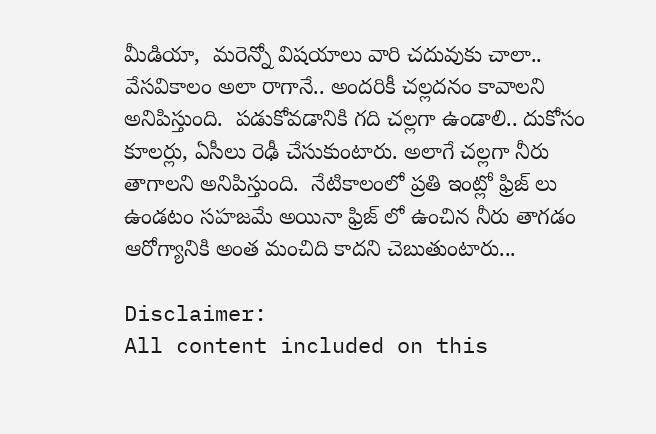మీడియా,  మరెన్నో విషయాలు వారి చదువుకు చాలా..
వేసవికాలం అలా రాగానే.. అందరికీ చల్లదనం కావాలని అనిపిస్తుంది.  పడుకోవడానికి గది చల్లగా ఉండాలి.. దుకోసం కూలర్లు, ఏసీలు రెఢీ చేసుకుంటారు. అలాగే చల్లగా నీరు తాగాలని అనిపిస్తుంది.  నేటికాలంలో ప్రతి ఇంట్లో ఫ్రిజ్ లు ఉండటం సహజమే అయినా ఫ్రిజ్ లో ఉంచిన నీరు తాగడం ఆరోగ్యానికి అంత మంచిది కాదని చెబుతుంటారు...

Disclaimer:
All content included on this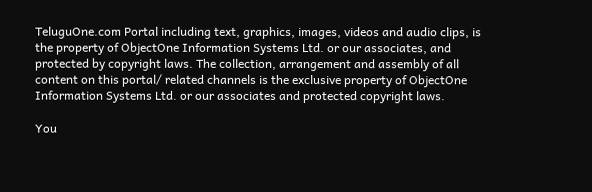TeluguOne.com Portal including text, graphics, images, videos and audio clips, is the property of ObjectOne Information Systems Ltd. or our associates, and protected by copyright laws. The collection, arrangement and assembly of all content on this portal/ related channels is the exclusive property of ObjectOne Information Systems Ltd. or our associates and protected copyright laws.

You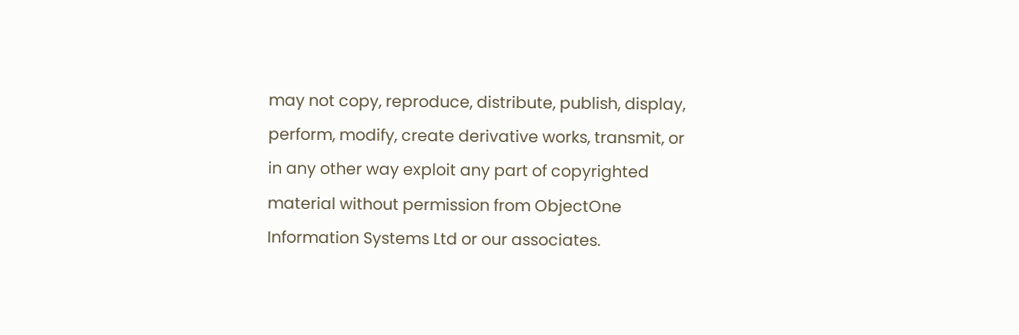may not copy, reproduce, distribute, publish, display, perform, modify, create derivative works, transmit, or in any other way exploit any part of copyrighted material without permission from ObjectOne Information Systems Ltd or our associates.